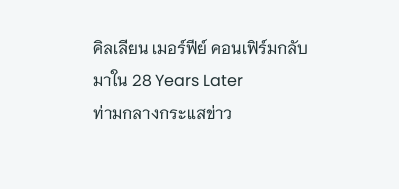คิลเลียน เมอร์ฟีย์ คอนเฟิร์มกลับมาใน 28 Years Later
ท่ามกลางกระแสข่าว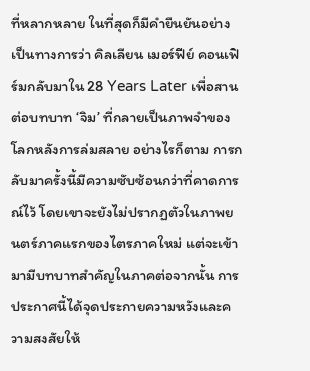ที่หลากหลาย ในที่สุดก็มีคำยืนยันอย่างเป็นทางการว่า คิลเลียน เมอร์ฟีย์ คอนเฟิร์มกลับมาใน 28 Years Later เพื่อสานต่อบทบาท ‘จิม’ ที่กลายเป็นภาพจำของโลกหลังการล่มสลาย อย่างไรก็ตาม การกลับมาครั้งนี้มีความซับซ้อนกว่าที่คาดการณ์ไว้ โดยเขาจะยังไม่ปรากฏตัวในภาพยนตร์ภาคแรกของไตรภาคใหม่ แต่จะเข้ามามีบทบาทสำคัญในภาคต่อจากนั้น การประกาศนี้ได้จุดประกายความหวังและความสงสัยให้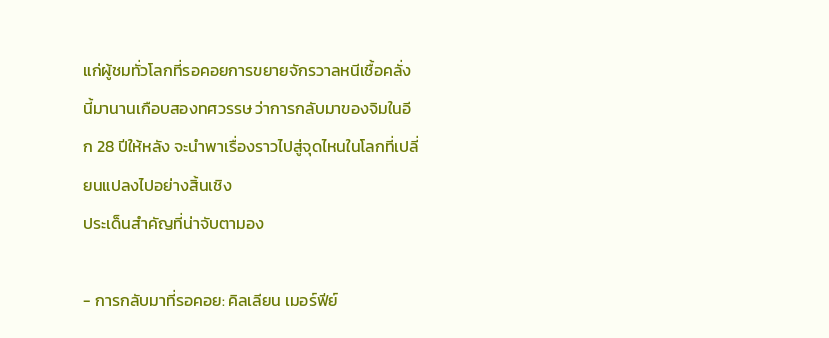แก่ผู้ชมทั่วโลกที่รอคอยการขยายจักรวาลหนีเชื้อคลั่งนี้มานานเกือบสองทศวรรษ ว่าการกลับมาของจิมในอีก 28 ปีให้หลัง จะนำพาเรื่องราวไปสู่จุดไหนในโลกที่เปลี่ยนแปลงไปอย่างสิ้นเชิง
ประเด็นสำคัญที่น่าจับตามอง

- การกลับมาที่รอคอย: คิลเลียน เมอร์ฟีย์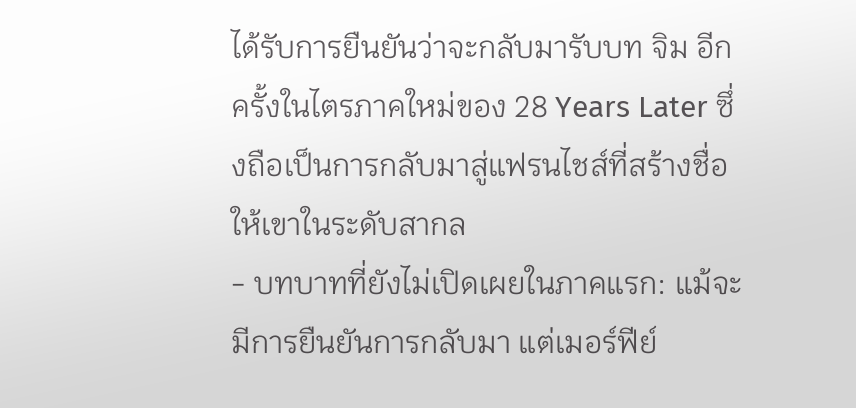ได้รับการยืนยันว่าจะกลับมารับบท จิม อีกครั้งในไตรภาคใหม่ของ 28 Years Later ซึ่งถือเป็นการกลับมาสู่แฟรนไชส์ที่สร้างชื่อให้เขาในระดับสากล
- บทบาทที่ยังไม่เปิดเผยในภาคแรก: แม้จะมีการยืนยันการกลับมา แต่เมอร์ฟีย์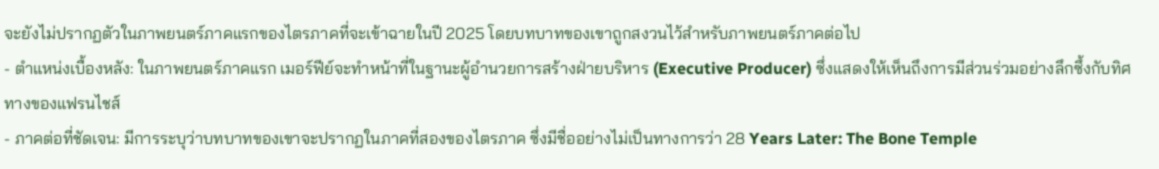จะยังไม่ปรากฏตัวในภาพยนตร์ภาคแรกของไตรภาคที่จะเข้าฉายในปี 2025 โดยบทบาทของเขาถูกสงวนไว้สำหรับภาพยนตร์ภาคต่อไป
- ตำแหน่งเบื้องหลัง: ในภาพยนตร์ภาคแรก เมอร์ฟีย์จะทำหน้าที่ในฐานะผู้อำนวยการสร้างฝ่ายบริหาร (Executive Producer) ซึ่งแสดงให้เห็นถึงการมีส่วนร่วมอย่างลึกซึ้งกับทิศทางของแฟรนไชส์
- ภาคต่อที่ชัดเจน: มีการระบุว่าบทบาทของเขาจะปรากฏในภาคที่สองของไตรภาค ซึ่งมีชื่ออย่างไม่เป็นทางการว่า 28 Years Later: The Bone Temple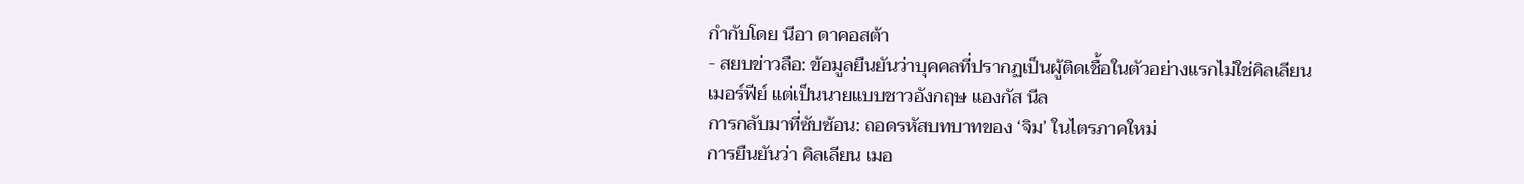กำกับโดย นีอา ดาคอสต้า
- สยบข่าวลือ: ข้อมูลยืนยันว่าบุคคลที่ปรากฏเป็นผู้ติดเชื้อในตัวอย่างแรกไม่ใช่คิลเลียน เมอร์ฟีย์ แต่เป็นนายแบบชาวอังกฤษ แองกัส นีล
การกลับมาที่ซับซ้อน: ถอดรหัสบทบาทของ ‘จิม’ ในไตรภาคใหม่
การยืนยันว่า คิลเลียน เมอ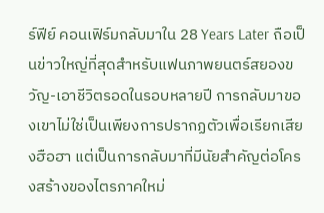ร์ฟีย์ คอนเฟิร์มกลับมาใน 28 Years Later ถือเป็นข่าวใหญ่ที่สุดสำหรับแฟนภาพยนตร์สยองขวัญ-เอาชีวิตรอดในรอบหลายปี การกลับมาของเขาไม่ใช่เป็นเพียงการปรากฏตัวเพื่อเรียกเสียงฮือฮา แต่เป็นการกลับมาที่มีนัยสำคัญต่อโครงสร้างของไตรภาคใหม่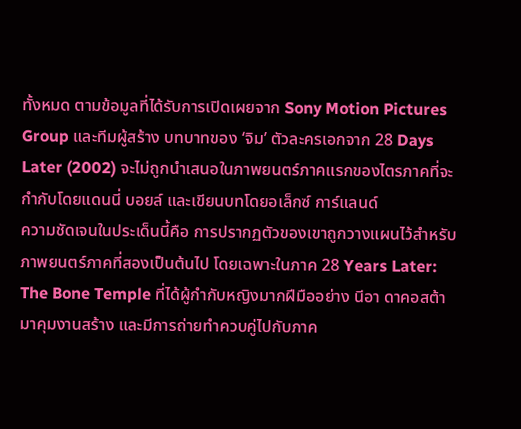ทั้งหมด ตามข้อมูลที่ได้รับการเปิดเผยจาก Sony Motion Pictures Group และทีมผู้สร้าง บทบาทของ ‘จิม’ ตัวละครเอกจาก 28 Days Later (2002) จะไม่ถูกนำเสนอในภาพยนตร์ภาคแรกของไตรภาคที่จะกำกับโดยแดนนี่ บอยล์ และเขียนบทโดยอเล็กซ์ การ์แลนด์
ความชัดเจนในประเด็นนี้คือ การปรากฏตัวของเขาถูกวางแผนไว้สำหรับภาพยนตร์ภาคที่สองเป็นต้นไป โดยเฉพาะในภาค 28 Years Later: The Bone Temple ที่ได้ผู้กำกับหญิงมากฝีมืออย่าง นีอา ดาคอสต้า มาคุมงานสร้าง และมีการถ่ายทำควบคู่ไปกับภาค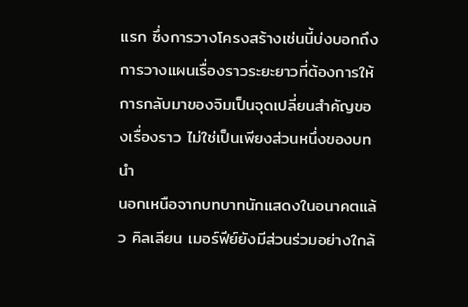แรก ซึ่งการวางโครงสร้างเช่นนี้บ่งบอกถึงการวางแผนเรื่องราวระยะยาวที่ต้องการให้การกลับมาของจิมเป็นจุดเปลี่ยนสำคัญของเรื่องราว ไม่ใช่เป็นเพียงส่วนหนึ่งของบทนำ
นอกเหนือจากบทบาทนักแสดงในอนาคตแล้ว คิลเลียน เมอร์ฟีย์ยังมีส่วนร่วมอย่างใกล้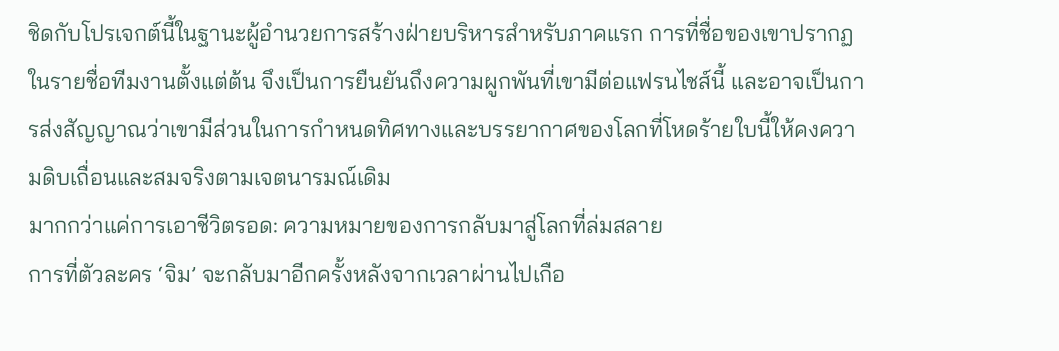ชิดกับโปรเจกต์นี้ในฐานะผู้อำนวยการสร้างฝ่ายบริหารสำหรับภาคแรก การที่ชื่อของเขาปรากฏในรายชื่อทีมงานตั้งแต่ต้น จึงเป็นการยืนยันถึงความผูกพันที่เขามีต่อแฟรนไชส์นี้ และอาจเป็นการส่งสัญญาณว่าเขามีส่วนในการกำหนดทิศทางและบรรยากาศของโลกที่โหดร้ายใบนี้ให้คงความดิบเถื่อนและสมจริงตามเจตนารมณ์เดิม
มากกว่าแค่การเอาชีวิตรอด: ความหมายของการกลับมาสู่โลกที่ล่มสลาย
การที่ตัวละคร ‘จิม’ จะกลับมาอีกครั้งหลังจากเวลาผ่านไปเกือ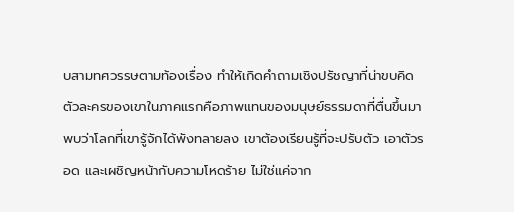บสามทศวรรษตามท้องเรื่อง ทำให้เกิดคำถามเชิงปรัชญาที่น่าขบคิด ตัวละครของเขาในภาคแรกคือภาพแทนของมนุษย์ธรรมดาที่ตื่นขึ้นมาพบว่าโลกที่เขารู้จักได้พังทลายลง เขาต้องเรียนรู้ที่จะปรับตัว เอาตัวรอด และเผชิญหน้ากับความโหดร้าย ไม่ใช่แค่จาก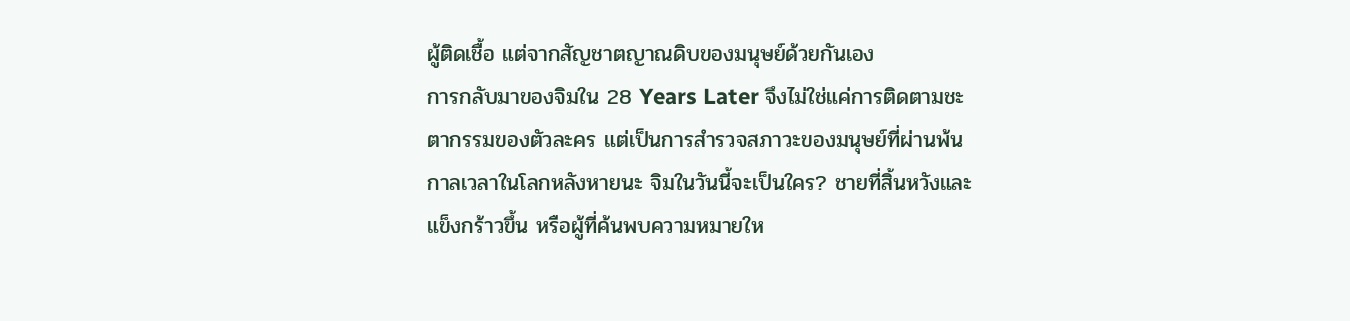ผู้ติดเชื้อ แต่จากสัญชาตญาณดิบของมนุษย์ด้วยกันเอง
การกลับมาของจิมใน 28 Years Later จึงไม่ใช่แค่การติดตามชะตากรรมของตัวละคร แต่เป็นการสำรวจสภาวะของมนุษย์ที่ผ่านพ้นกาลเวลาในโลกหลังหายนะ จิมในวันนี้จะเป็นใคร? ชายที่สิ้นหวังและแข็งกร้าวขึ้น หรือผู้ที่ค้นพบความหมายให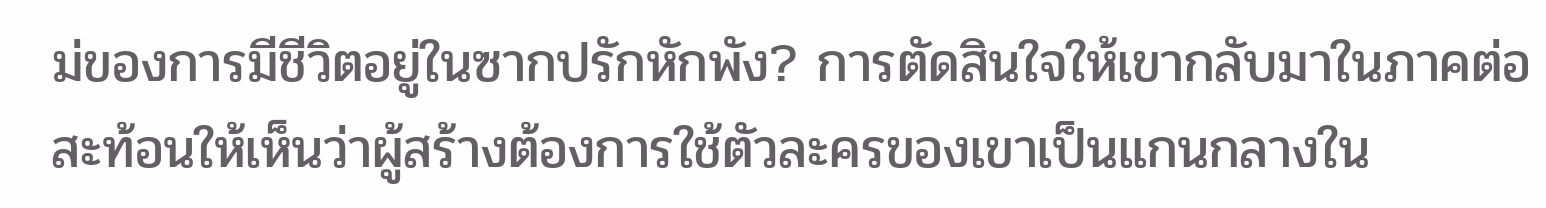ม่ของการมีชีวิตอยู่ในซากปรักหักพัง? การตัดสินใจให้เขากลับมาในภาคต่อ สะท้อนให้เห็นว่าผู้สร้างต้องการใช้ตัวละครของเขาเป็นแกนกลางใน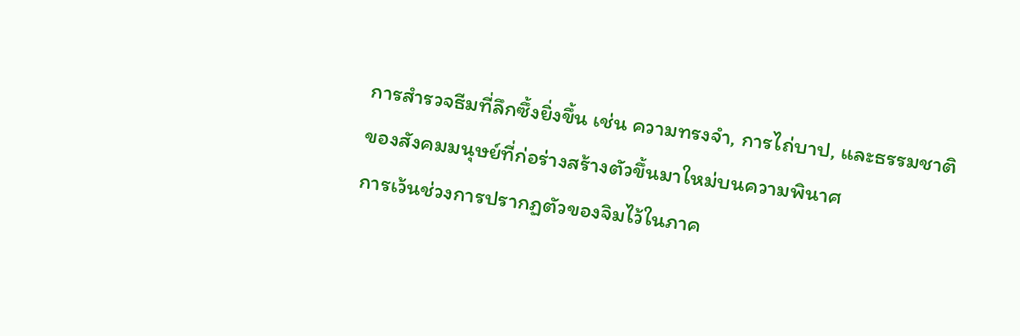การสำรวจธีมที่ลึกซึ้งยิ่งขึ้น เช่น ความทรงจำ, การไถ่บาป, และธรรมชาติของสังคมมนุษย์ที่ก่อร่างสร้างตัวขึ้นมาใหม่บนความพินาศ
การเว้นช่วงการปรากฏตัวของจิมไว้ในภาค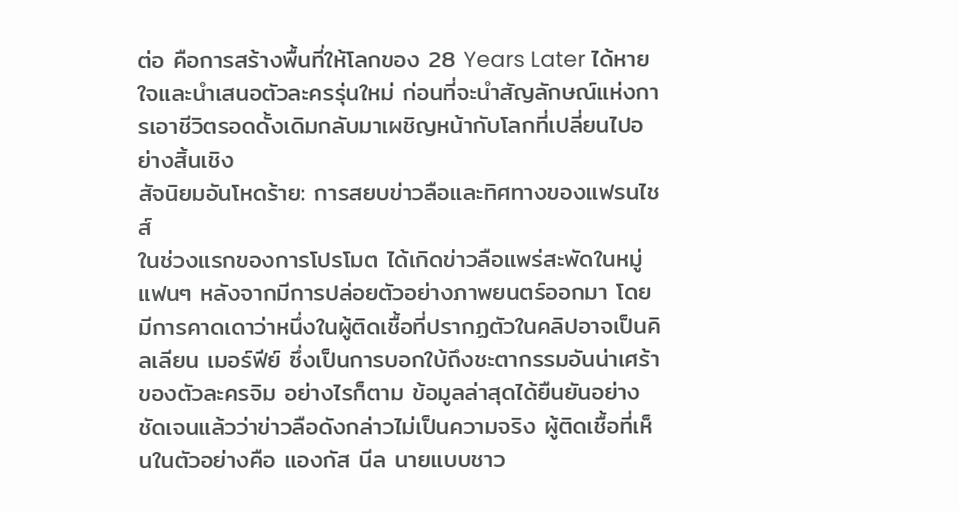ต่อ คือการสร้างพื้นที่ให้โลกของ 28 Years Later ได้หายใจและนำเสนอตัวละครรุ่นใหม่ ก่อนที่จะนำสัญลักษณ์แห่งการเอาชีวิตรอดดั้งเดิมกลับมาเผชิญหน้ากับโลกที่เปลี่ยนไปอย่างสิ้นเชิง
สัจนิยมอันโหดร้าย: การสยบข่าวลือและทิศทางของแฟรนไชส์
ในช่วงแรกของการโปรโมต ได้เกิดข่าวลือแพร่สะพัดในหมู่แฟนๆ หลังจากมีการปล่อยตัวอย่างภาพยนตร์ออกมา โดยมีการคาดเดาว่าหนึ่งในผู้ติดเชื้อที่ปรากฏตัวในคลิปอาจเป็นคิลเลียน เมอร์ฟีย์ ซึ่งเป็นการบอกใบ้ถึงชะตากรรมอันน่าเศร้าของตัวละครจิม อย่างไรก็ตาม ข้อมูลล่าสุดได้ยืนยันอย่างชัดเจนแล้วว่าข่าวลือดังกล่าวไม่เป็นความจริง ผู้ติดเชื้อที่เห็นในตัวอย่างคือ แองกัส นีล นายแบบชาว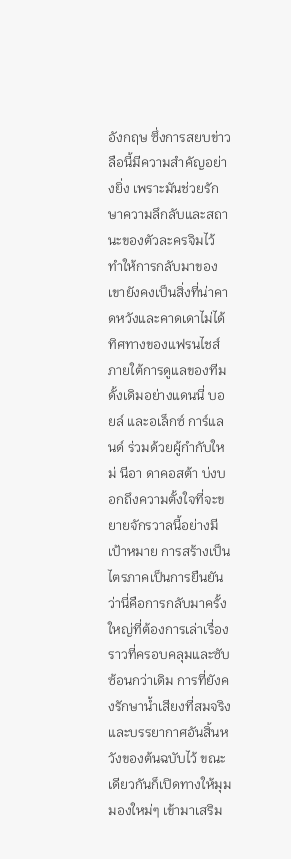อังกฤษ ซึ่งการสยบข่าวลือนี้มีความสำคัญอย่างยิ่ง เพราะมันช่วยรักษาความลึกลับและสถานะของตัวละครจิมไว้ ทำให้การกลับมาของเขายังคงเป็นสิ่งที่น่าคาดหวังและคาดเดาไม่ได้
ทิศทางของแฟรนไชส์ภายใต้การดูแลของทีมดั้งเดิมอย่างแดนนี่ บอยล์ และอเล็กซ์ การ์แลนด์ ร่วมด้วยผู้กำกับใหม่ นีอา ดาคอสต้า บ่งบอกถึงความตั้งใจที่จะขยายจักรวาลนี้อย่างมีเป้าหมาย การสร้างเป็นไตรภาคเป็นการยืนยันว่านี่คือการกลับมาครั้งใหญ่ที่ต้องการเล่าเรื่องราวที่ครอบคลุมและซับซ้อนกว่าเดิม การที่ยังคงรักษาน้ำเสียงที่สมจริงและบรรยากาศอันสิ้นหวังของต้นฉบับไว้ ขณะเดียวกันก็เปิดทางให้มุมมองใหม่ๆ เข้ามาเสริม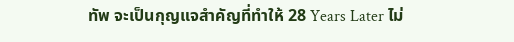ทัพ จะเป็นกุญแจสำคัญที่ทำให้ 28 Years Later ไม่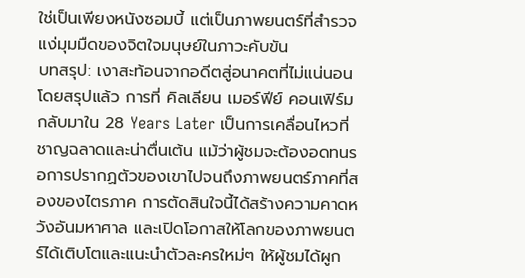ใช่เป็นเพียงหนังซอมบี้ แต่เป็นภาพยนตร์ที่สำรวจแง่มุมมืดของจิตใจมนุษย์ในภาวะคับขัน
บทสรุป: เงาสะท้อนจากอดีตสู่อนาคตที่ไม่แน่นอน
โดยสรุปแล้ว การที่ คิลเลียน เมอร์ฟีย์ คอนเฟิร์มกลับมาใน 28 Years Later เป็นการเคลื่อนไหวที่ชาญฉลาดและน่าตื่นเต้น แม้ว่าผู้ชมจะต้องอดทนรอการปรากฏตัวของเขาไปจนถึงภาพยนตร์ภาคที่สองของไตรภาค การตัดสินใจนี้ได้สร้างความคาดหวังอันมหาศาล และเปิดโอกาสให้โลกของภาพยนตร์ได้เติบโตและแนะนำตัวละครใหม่ๆ ให้ผู้ชมได้ผูก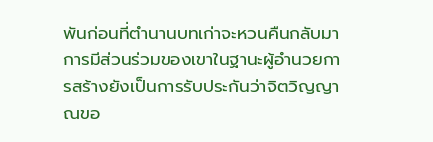พันก่อนที่ตำนานบทเก่าจะหวนคืนกลับมา การมีส่วนร่วมของเขาในฐานะผู้อำนวยการสร้างยังเป็นการรับประกันว่าจิตวิญญาณขอ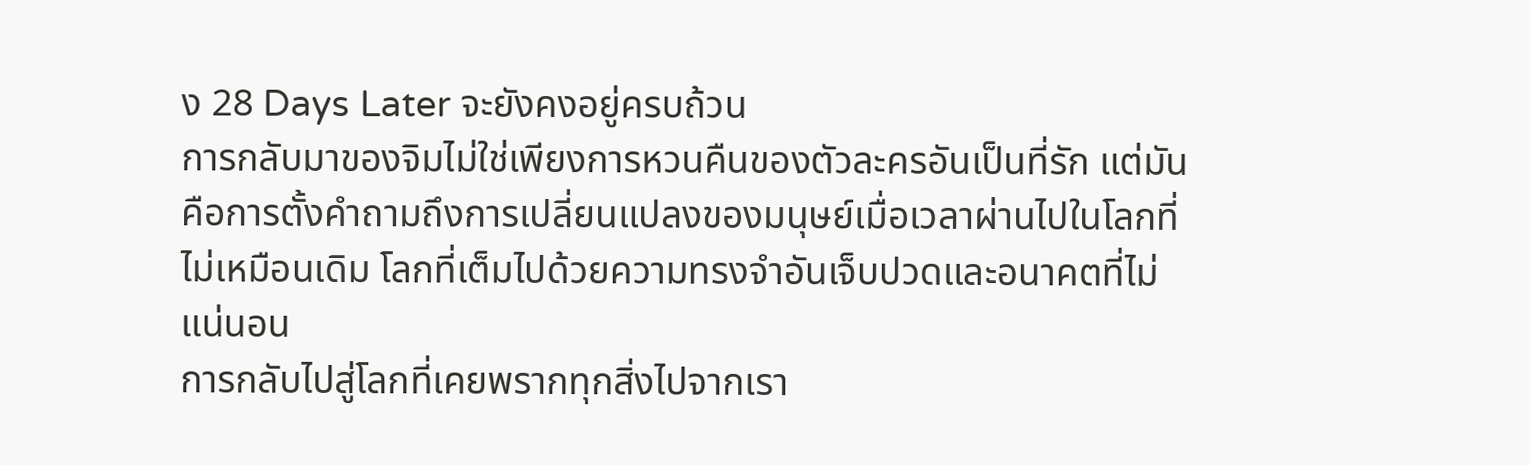ง 28 Days Later จะยังคงอยู่ครบถ้วน
การกลับมาของจิมไม่ใช่เพียงการหวนคืนของตัวละครอันเป็นที่รัก แต่มันคือการตั้งคำถามถึงการเปลี่ยนแปลงของมนุษย์เมื่อเวลาผ่านไปในโลกที่ไม่เหมือนเดิม โลกที่เต็มไปด้วยความทรงจำอันเจ็บปวดและอนาคตที่ไม่แน่นอน
การกลับไปสู่โลกที่เคยพรากทุกสิ่งไปจากเรา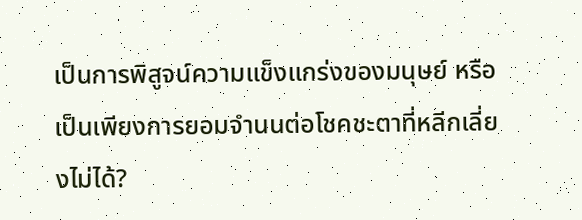เป็นการพิสูจน์ความแข็งแกร่งของมนุษย์ หรือเป็นเพียงการยอมจำนนต่อโชคชะตาที่หลีกเลี่ยงไม่ได้?